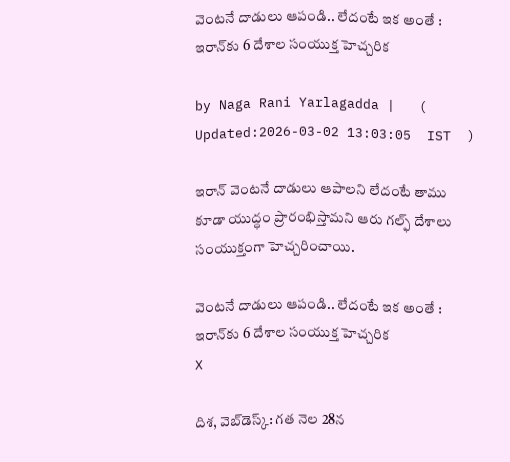వెంటనే దాడులు ఆపండి.. లేదంటే ఇక అంతే : ఇరాన్‌కు 6 దేశాల సంయుక్త హెచ్చరిక

by Naga Rani Yarlagadda |   (  Updated:2026-03-02 13:03:05  IST  )

ఇరాన్ వెంటనే దాడులు ఆపాలని లేదంటే తాము కూడా యుద్ధం ప్రారంభిస్తామని ఆరు గల్ఫ్ దేశాలు సంయుక్తంగా హెచ్చరించాయి.

వెంటనే దాడులు ఆపండి.. లేదంటే ఇక అంతే : ఇరాన్‌కు 6 దేశాల సంయుక్త హెచ్చరిక
X

దిశ, వెబ్‌డెస్క్: గత నెల 28న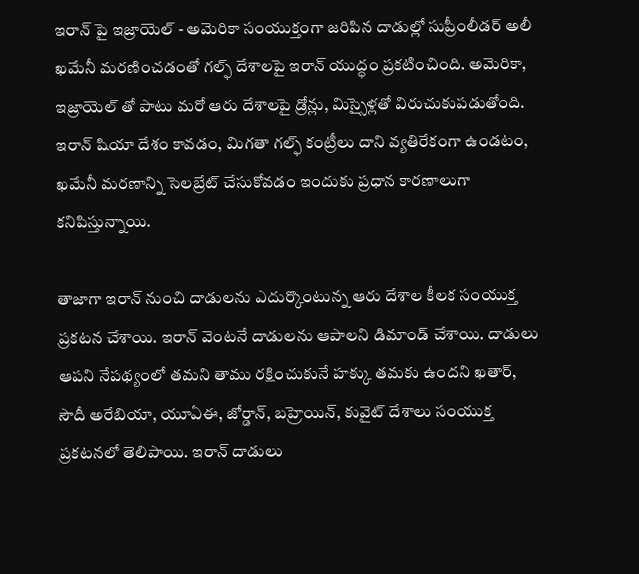ఇరాన్ పై ఇజ్రాయెల్ - అమెరికా సంయుక్తంగా జరిపిన దాడుల్లో సుప్రీంలీడర్ అలీ ఖమేనీ మరణించడంతో గల్ఫ్ దేశాలపై ఇరాన్ యుద్ధం ప్రకటించింది. అమెరికా, ఇజ్రాయెల్ తో పాటు మరో ఆరు దేశాలపై డ్రోన్లు, మిస్సైళ్లతో విరుచుకుపడుతోంది. ఇరాన్ షియా దేశం కావడం, మిగతా గల్ఫ్ కంట్రీలు దాని వ్యతిరేకంగా ఉండటం, ఖమేనీ మరణాన్ని సెలబ్రేట్ చేసుకోవడం ఇందుకు ప్రధాన కారణాలుగా కనిపిస్తున్నాయి.

తాజాగా ఇరాన్ నుంచి దాడులను ఎదుర్కొంటున్న ఆరు దేశాల కీలక సంయుక్త ప్రకటన చేశాయి. ఇరాన్ వెంటనే దాడులను ఆపాలని డిమాండ్ చేశాయి. దాడులు ఆపని నేపథ్యంలో తమని తాము రక్షించుకునే హక్కు తమకు ఉందని ఖతార్, సౌదీ అరేబియా, యూఏఈ, జోర్డాన్, బహ్రెయిన్, కువైట్ దేశాలు సంయుక్త ప్రకటనలో తెలిపాయి. ఇరాన్ దాడులు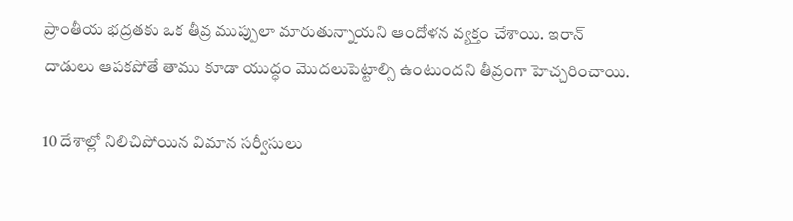ప్రాంతీయ భద్రతకు ఒక తీవ్ర ముప్పులా మారుతున్నాయని ఆందోళన వ్యక్తం చేశాయి. ఇరాన్ దాడులు ఆపకపోతే తాము కూడా యుద్ధం మొదలుపెట్టాల్సి ఉంటుందని తీవ్రంగా హెచ్చరించాయి.

10 దేశాల్లో నిలిచిపోయిన విమాన సర్వీసులు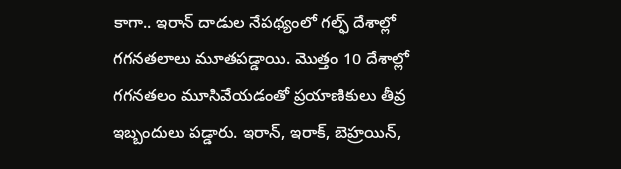కాగా.. ఇరాన్ దాడుల నేపథ్యంలో గల్ఫ్‌ దేశాల్లో గగనతలాలు మూతపడ్డాయి. మొత్తం 10 దేశాల్లో గగనతలం మూసివేయడంతో ప్రయాణికులు తీవ్ర ఇబ్బందులు పడ్డారు. ఇరాన్‌, ఇరాక్‌, బెహ్రయిన్‌,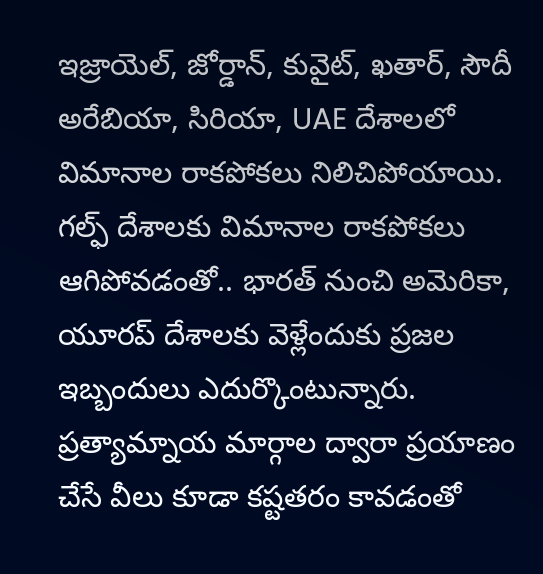ఇజ్రాయెల్‌, జోర్డాన్‌, కువైట్‌, ఖతార్‌, సౌదీ అరేబియా, సిరియా, UAE దేశాలలో విమానాల రాకపోకలు నిలిచిపోయాయి. గల్ఫ్ దేశాలకు విమానాల రాకపోకలు ఆగిపోవడంతో.. భారత్‌ నుంచి అమెరికా, యూరప్‌ దేశాలకు వెళ్లేందుకు ప్రజల ఇబ్బందులు ఎదుర్కొంటున్నారు. ప్రత్యామ్నాయ మార్గాల ద్వారా ప్రయాణం చేసే వీలు కూడా కష్టతరం కావడంతో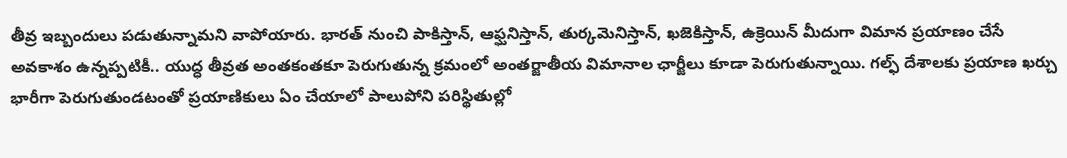తీవ్ర ఇబ్బందులు పడుతున్నామని వాపోయారు. భారత్‌ నుంచి పాకిస్తాన్‌, ఆఫ్ఘనిస్తాన్, తుర్కమెనిస్తాన్‌, ఖజెకిస్తాన్, ఉక్రెయిన్‌ మీదుగా విమాన ప్రయాణం చేసే అవకాశం ఉన్నప్పటికీ.. యుద్ధ తీవ్రత అంతకంతకూ పెరుగుతున్న క్రమంలో అంతర్జాతీయ విమానాల ఛార్జీలు కూడా పెరుగుతున్నాయి. గల్ఫ్ దేశాలకు ప్రయాణ ఖర్చు భారీగా పెరుగుతుండటంతో ప్రయాణికులు ఏం చేయాలో పాలుపోని పరిస్థితుల్లో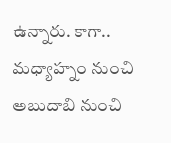ఉన్నారు. కాగా.. మధ్యాహ్నం నుంచి అబుదాబి నుంచి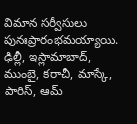విమాన సర్వీసులు పునఃప్రారంభమయ్యాయి. ఢిల్లీ, ఇస్లామాబాద్, ముంబై, కరాచీ, మాస్కే, పారిస్, ఆమ్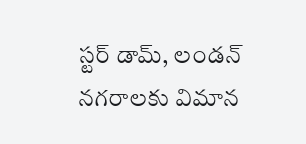స్టర్ డామ్, లండన్ నగరాలకు విమాన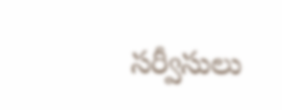సర్వీసులు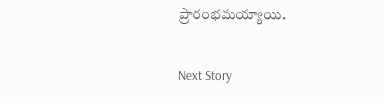ప్రారంభమయ్యాయి.

Next Story